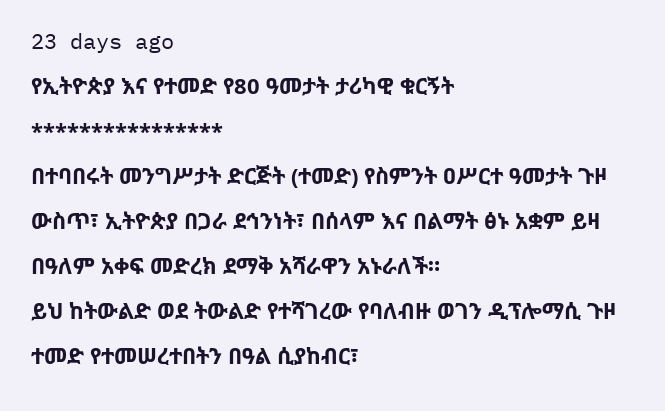23 days ago
የኢትዮጵያ እና የተመድ የ80 ዓመታት ታሪካዊ ቁርኝት
****************
በተባበሩት መንግሥታት ድርጅት (ተመድ) የስምንት ዐሥርተ ዓመታት ጉዞ ውስጥ፣ ኢትዮጵያ በጋራ ደኅንነት፣ በሰላም እና በልማት ፅኑ አቋም ይዛ በዓለም አቀፍ መድረክ ደማቅ አሻራዋን አኑራለች።
ይህ ከትውልድ ወደ ትውልድ የተሻገረው የባለብዙ ወገን ዲፕሎማሲ ጉዞ ተመድ የተመሠረተበትን በዓል ሲያከብር፣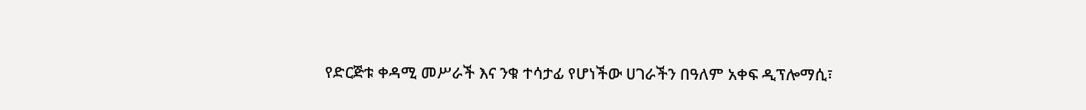የድርጅቱ ቀዳሚ መሥራች እና ንቁ ተሳታፊ የሆነችው ሀገራችን በዓለም አቀፍ ዲፕሎማሲ፣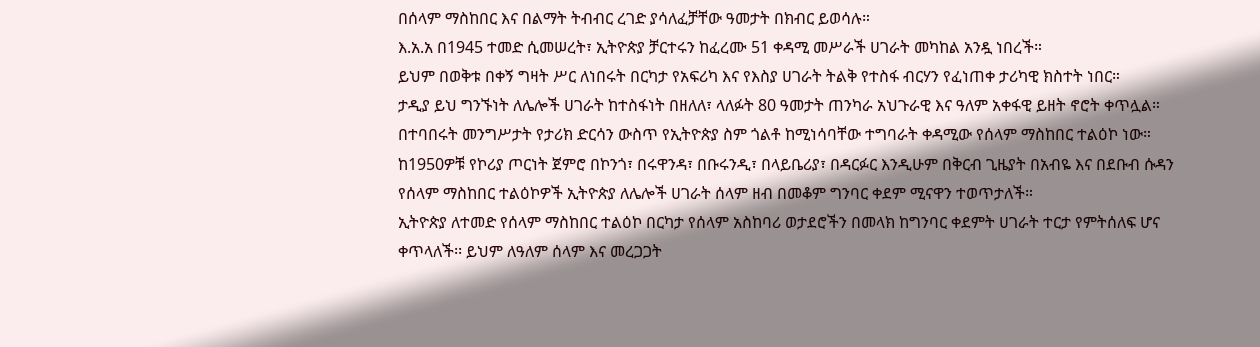በሰላም ማስከበር እና በልማት ትብብር ረገድ ያሳለፈቻቸው ዓመታት በክብር ይወሳሉ።
እ.አ.አ በ1945 ተመድ ሲመሠረት፣ ኢትዮጵያ ቻርተሩን ከፈረሙ 51 ቀዳሚ መሥራች ሀገራት መካከል አንዷ ነበረች።
ይህም በወቅቱ በቀኝ ግዛት ሥር ለነበሩት በርካታ የአፍሪካ እና የእስያ ሀገራት ትልቅ የተስፋ ብርሃን የፈነጠቀ ታሪካዊ ክስተት ነበር።
ታዲያ ይህ ግንኙነት ለሌሎች ሀገራት ከተስፋነት በዘለለ፣ ላለፉት 80 ዓመታት ጠንካራ አህጉራዊ እና ዓለም አቀፋዊ ይዘት ኖሮት ቀጥሏል።
በተባበሩት መንግሥታት የታሪክ ድርሳን ውስጥ የኢትዮጵያ ስም ጎልቶ ከሚነሳባቸው ተግባራት ቀዳሚው የሰላም ማስከበር ተልዕኮ ነው።
ከ1950ዎቹ የኮሪያ ጦርነት ጀምሮ በኮንጎ፣ በሩዋንዳ፣ በቡሩንዲ፣ በላይቤሪያ፣ በዳርፉር እንዲሁም በቅርብ ጊዜያት በአብዬ እና በደቡብ ሱዳን የሰላም ማስከበር ተልዕኮዎች ኢትዮጵያ ለሌሎች ሀገራት ሰላም ዘብ በመቆም ግንባር ቀደም ሚናዋን ተወጥታለች።
ኢትዮጵያ ለተመድ የሰላም ማስከበር ተልዕኮ በርካታ የሰላም አስከባሪ ወታደሮችን በመላክ ከግንባር ቀደምት ሀገራት ተርታ የምትሰለፍ ሆና ቀጥላለች፡፡ ይህም ለዓለም ሰላም እና መረጋጋት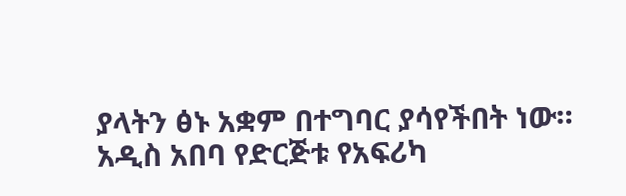ያላትን ፅኑ አቋም በተግባር ያሳየችበት ነው።
አዲስ አበባ የድርጅቱ የአፍሪካ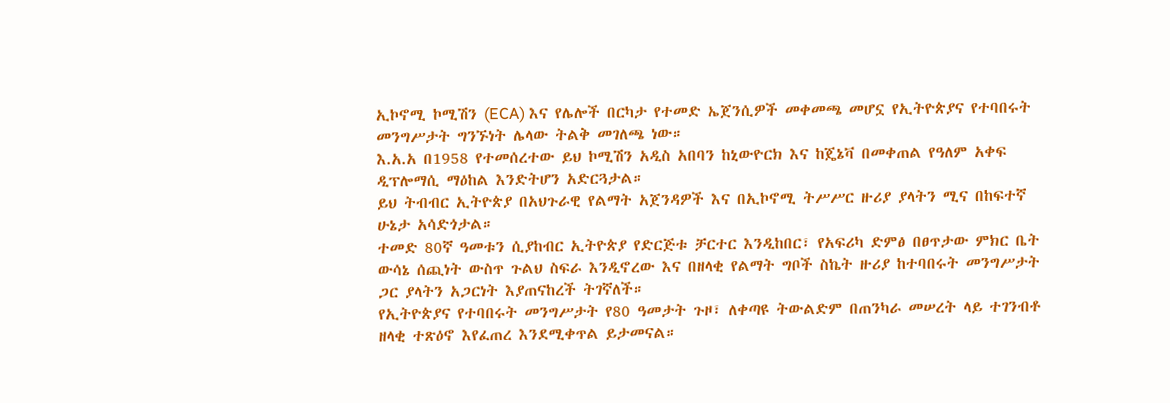ኢኮኖሚ ኮሚሽን (ECA) እና የሌሎች በርካታ የተመድ ኤጀንሲዎች መቀመጫ መሆኗ የኢትዮጵያና የተባበሩት መንግሥታት ግንኙነት ሌላው ትልቅ መገለጫ ነው።
እ.አ.አ በ1958 የተመሰረተው ይህ ኮሚሽን አዲስ አበባን ከኒውዮርክ እና ከጄኔቫ በመቀጠል የዓለም አቀፍ ዲፕሎማሲ ማዕከል እንድትሆን አድርጓታል።
ይህ ትብብር ኢትዮጵያ በአህጉራዊ የልማት አጀንዳዎች እና በኢኮኖሚ ትሥሥር ዙሪያ ያላትን ሚና በከፍተኛ ሁኔታ አሳድጎታል።
ተመድ 80ኛ ዓመቱን ሲያከብር ኢትዮጵያ የድርጅቱ ቻርተር እንዲከበር፣ የአፍሪካ ድምፅ በፀጥታው ምክር ቤት ውሳኔ ሰጪነት ውስጥ ጉልህ ስፍራ እንዲኖረው እና በዘላቂ የልማት ግቦች ስኬት ዙሪያ ከተባበሩት መንግሥታት ጋር ያላትን አጋርነት እያጠናከረች ትገኛለች።
የኢትዮጵያና የተባበሩት መንግሥታት የ80 ዓመታት ጉዞ፣ ለቀጣዩ ትውልድም በጠንካራ መሠረት ላይ ተገንብቶ ዘላቂ ተጽዕኖ እየፈጠረ እንደሚቀጥል ይታመናል።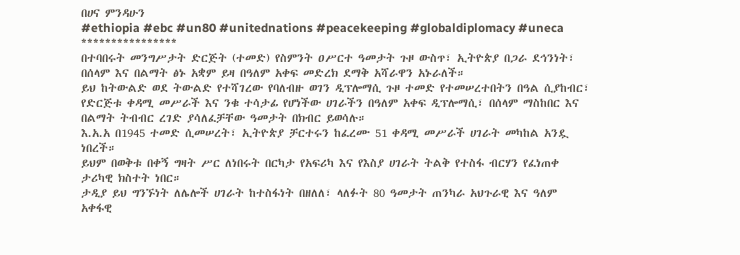በሀና ምንዳሁን
#ethiopia #ebc #un80 #unitednations #peacekeeping #globaldiplomacy #uneca
****************
በተባበሩት መንግሥታት ድርጅት (ተመድ) የስምንት ዐሥርተ ዓመታት ጉዞ ውስጥ፣ ኢትዮጵያ በጋራ ደኅንነት፣ በሰላም እና በልማት ፅኑ አቋም ይዛ በዓለም አቀፍ መድረክ ደማቅ አሻራዋን አኑራለች።
ይህ ከትውልድ ወደ ትውልድ የተሻገረው የባለብዙ ወገን ዲፕሎማሲ ጉዞ ተመድ የተመሠረተበትን በዓል ሲያከብር፣ የድርጅቱ ቀዳሚ መሥራች እና ንቁ ተሳታፊ የሆነችው ሀገራችን በዓለም አቀፍ ዲፕሎማሲ፣ በሰላም ማስከበር እና በልማት ትብብር ረገድ ያሳለፈቻቸው ዓመታት በክብር ይወሳሉ።
እ.አ.አ በ1945 ተመድ ሲመሠረት፣ ኢትዮጵያ ቻርተሩን ከፈረሙ 51 ቀዳሚ መሥራች ሀገራት መካከል አንዷ ነበረች።
ይህም በወቅቱ በቀኝ ግዛት ሥር ለነበሩት በርካታ የአፍሪካ እና የእስያ ሀገራት ትልቅ የተስፋ ብርሃን የፈነጠቀ ታሪካዊ ክስተት ነበር።
ታዲያ ይህ ግንኙነት ለሌሎች ሀገራት ከተስፋነት በዘለለ፣ ላለፉት 80 ዓመታት ጠንካራ አህጉራዊ እና ዓለም አቀፋዊ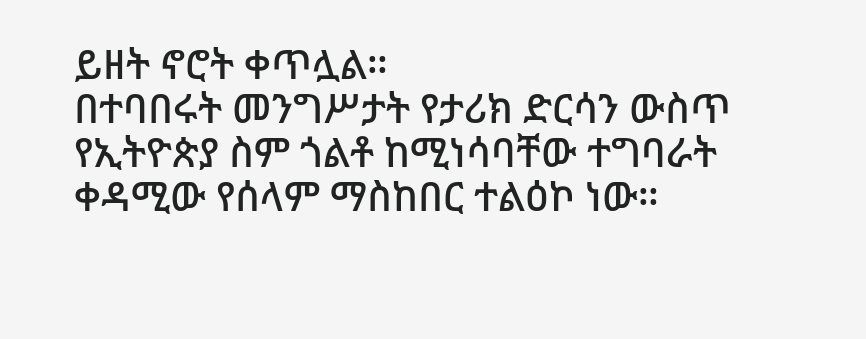ይዘት ኖሮት ቀጥሏል።
በተባበሩት መንግሥታት የታሪክ ድርሳን ውስጥ የኢትዮጵያ ስም ጎልቶ ከሚነሳባቸው ተግባራት ቀዳሚው የሰላም ማስከበር ተልዕኮ ነው።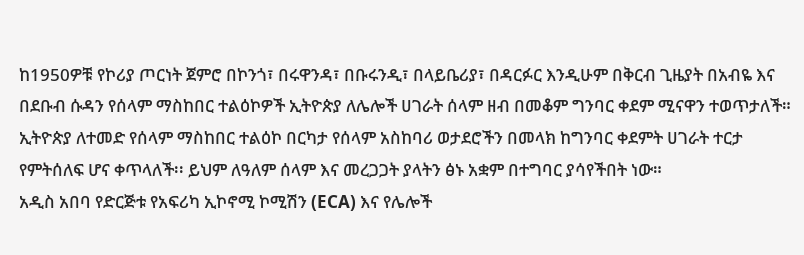ከ1950ዎቹ የኮሪያ ጦርነት ጀምሮ በኮንጎ፣ በሩዋንዳ፣ በቡሩንዲ፣ በላይቤሪያ፣ በዳርፉር እንዲሁም በቅርብ ጊዜያት በአብዬ እና በደቡብ ሱዳን የሰላም ማስከበር ተልዕኮዎች ኢትዮጵያ ለሌሎች ሀገራት ሰላም ዘብ በመቆም ግንባር ቀደም ሚናዋን ተወጥታለች።
ኢትዮጵያ ለተመድ የሰላም ማስከበር ተልዕኮ በርካታ የሰላም አስከባሪ ወታደሮችን በመላክ ከግንባር ቀደምት ሀገራት ተርታ የምትሰለፍ ሆና ቀጥላለች፡፡ ይህም ለዓለም ሰላም እና መረጋጋት ያላትን ፅኑ አቋም በተግባር ያሳየችበት ነው።
አዲስ አበባ የድርጅቱ የአፍሪካ ኢኮኖሚ ኮሚሽን (ECA) እና የሌሎች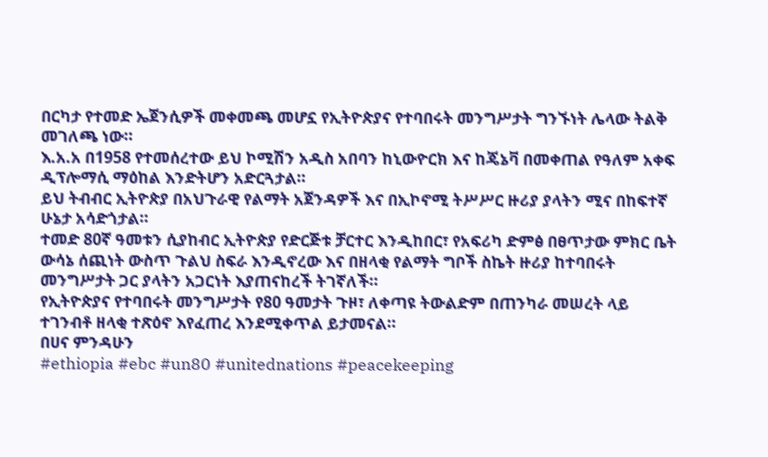በርካታ የተመድ ኤጀንሲዎች መቀመጫ መሆኗ የኢትዮጵያና የተባበሩት መንግሥታት ግንኙነት ሌላው ትልቅ መገለጫ ነው።
እ.አ.አ በ1958 የተመሰረተው ይህ ኮሚሽን አዲስ አበባን ከኒውዮርክ እና ከጄኔቫ በመቀጠል የዓለም አቀፍ ዲፕሎማሲ ማዕከል እንድትሆን አድርጓታል።
ይህ ትብብር ኢትዮጵያ በአህጉራዊ የልማት አጀንዳዎች እና በኢኮኖሚ ትሥሥር ዙሪያ ያላትን ሚና በከፍተኛ ሁኔታ አሳድጎታል።
ተመድ 80ኛ ዓመቱን ሲያከብር ኢትዮጵያ የድርጅቱ ቻርተር እንዲከበር፣ የአፍሪካ ድምፅ በፀጥታው ምክር ቤት ውሳኔ ሰጪነት ውስጥ ጉልህ ስፍራ እንዲኖረው እና በዘላቂ የልማት ግቦች ስኬት ዙሪያ ከተባበሩት መንግሥታት ጋር ያላትን አጋርነት እያጠናከረች ትገኛለች።
የኢትዮጵያና የተባበሩት መንግሥታት የ80 ዓመታት ጉዞ፣ ለቀጣዩ ትውልድም በጠንካራ መሠረት ላይ ተገንብቶ ዘላቂ ተጽዕኖ እየፈጠረ እንደሚቀጥል ይታመናል።
በሀና ምንዳሁን
#ethiopia #ebc #un80 #unitednations #peacekeeping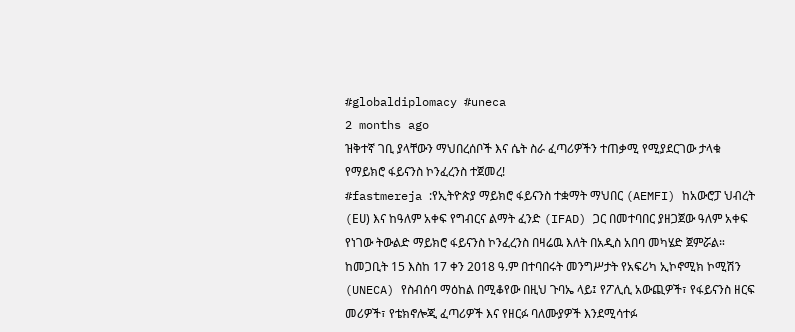#globaldiplomacy #uneca
2 months ago
ዝቅተኛ ገቢ ያላቸውን ማህበረሰቦች እና ሴት ስራ ፈጣሪዎችን ተጠቃሚ የሚያደርገው ታላቁ የማይክሮ ፋይናንስ ኮንፈረንስ ተጀመረ!
#fastmereja :የኢትዮጵያ ማይክሮ ፋይናንስ ተቋማት ማህበር (AEMFI) ከአውሮፓ ህብረት (Eሀ) እና ከዓለም አቀፍ የግብርና ልማት ፈንድ (IFAD) ጋር በመተባበር ያዘጋጀው ዓለም አቀፍ የነገው ትውልድ ማይክሮ ፋይናንስ ኮንፈረንስ በዛሬዉ እለት በአዲስ አበባ መካሄድ ጀምሯል።
ከመጋቢት 15 እስከ 17 ቀን 2018 ዓ.ም በተባበሩት መንግሥታት የአፍሪካ ኢኮኖሚክ ኮሚሽን (UNECA) የስብሰባ ማዕከል በሚቆየው በዚህ ጉባኤ ላይ፤ የፖሊሲ አውጪዎች፣ የፋይናንስ ዘርፍ መሪዎች፣ የቴክኖሎጂ ፈጣሪዎች እና የዘርፉ ባለሙያዎች እንደሚሳተፉ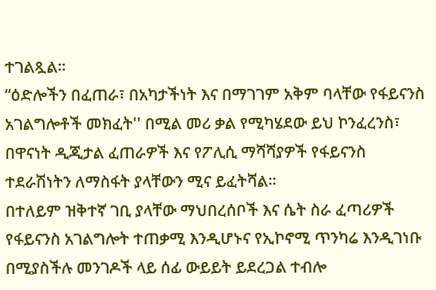ተገልጿል።
“ዕድሎችን በፈጠራ፣ በአካታችነት እና በማገገም አቅም ባላቸው የፋይናንስ አገልግሎቶች መክፈት'' በሚል መሪ ቃል የሚካሄደው ይህ ኮንፈረንስ፣ በዋናነት ዲጂታል ፈጠራዎች እና የፖሊሲ ማሻሻያዎች የፋይናንስ ተደራሽነትን ለማስፋት ያላቸውን ሚና ይፈትሻል።
በተለይም ዝቅተኛ ገቢ ያላቸው ማህበረሰቦች እና ሴት ስራ ፈጣሪዎች የፋይናንስ አገልግሎት ተጠቃሚ እንዲሆኑና የኢኮኖሚ ጥንካሬ እንዲገነቡ በሚያስችሉ መንገዶች ላይ ሰፊ ውይይት ይደረጋል ተብሎ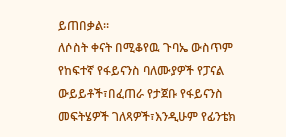ይጠበቃል።
ለሶስት ቀናት በሚቆየዉ ጉባኤ ውስጥም የከፍተኛ የፋይናንስ ባለሙያዎች የፓናል ውይይቶች፣በፈጠራ የታጀቡ የፋይናንስ መፍትሄዎች ገለጻዎች፣እንዲሁም የፊንቴክ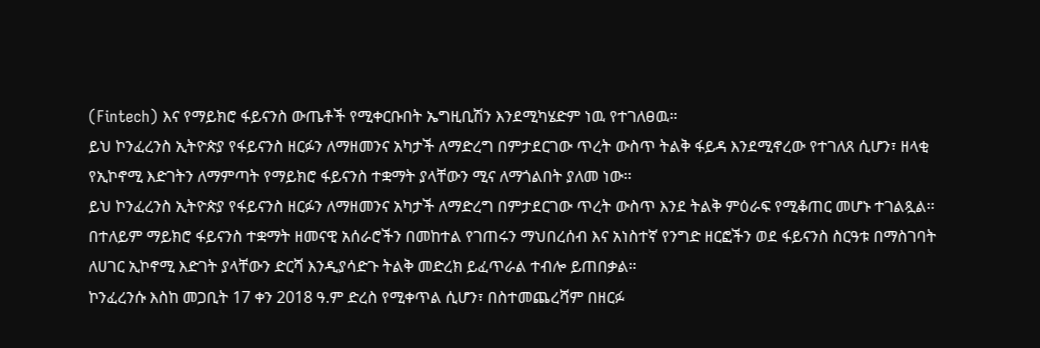(Fintech) እና የማይክሮ ፋይናንስ ውጤቶች የሚቀርቡበት ኤግዚቢሽን እንደሚካሄድም ነዉ የተገለፀዉ።
ይህ ኮንፈረንስ ኢትዮጵያ የፋይናንስ ዘርፉን ለማዘመንና አካታች ለማድረግ በምታደርገው ጥረት ውስጥ ትልቅ ፋይዳ እንደሚኖረው የተገለጸ ሲሆን፣ ዘላቂ የኢኮኖሚ እድገትን ለማምጣት የማይክሮ ፋይናንስ ተቋማት ያላቸውን ሚና ለማጎልበት ያለመ ነው፡፡
ይህ ኮንፈረንስ ኢትዮጵያ የፋይናንስ ዘርፉን ለማዘመንና አካታች ለማድረግ በምታደርገው ጥረት ውስጥ እንደ ትልቅ ምዕራፍ የሚቆጠር መሆኑ ተገልጿል፡፡
በተለይም ማይክሮ ፋይናንስ ተቋማት ዘመናዊ አሰራሮችን በመከተል የገጠሩን ማህበረሰብ እና አነስተኛ የንግድ ዘርፎችን ወደ ፋይናንስ ስርዓቱ በማስገባት ለሀገር ኢኮኖሚ እድገት ያላቸውን ድርሻ እንዲያሳድጉ ትልቅ መድረክ ይፈጥራል ተብሎ ይጠበቃል።
ኮንፈረንሱ እስከ መጋቢት 17 ቀን 2018 ዓ.ም ድረስ የሚቀጥል ሲሆን፣ በስተመጨረሻም በዘርፉ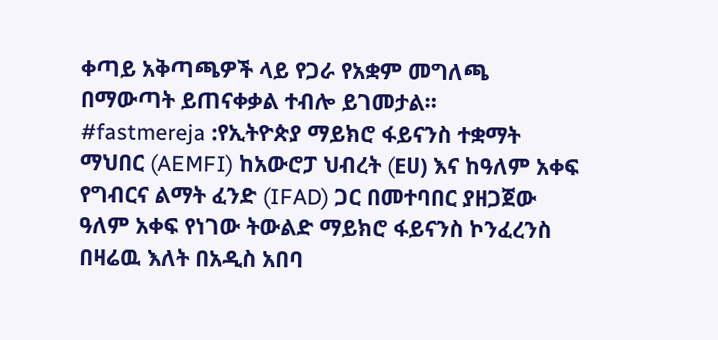ቀጣይ አቅጣጫዎች ላይ የጋራ የአቋም መግለጫ በማውጣት ይጠናቀቃል ተብሎ ይገመታል።
#fastmereja :የኢትዮጵያ ማይክሮ ፋይናንስ ተቋማት ማህበር (AEMFI) ከአውሮፓ ህብረት (Eሀ) እና ከዓለም አቀፍ የግብርና ልማት ፈንድ (IFAD) ጋር በመተባበር ያዘጋጀው ዓለም አቀፍ የነገው ትውልድ ማይክሮ ፋይናንስ ኮንፈረንስ በዛሬዉ እለት በአዲስ አበባ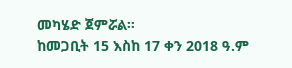መካሄድ ጀምሯል።
ከመጋቢት 15 እስከ 17 ቀን 2018 ዓ.ም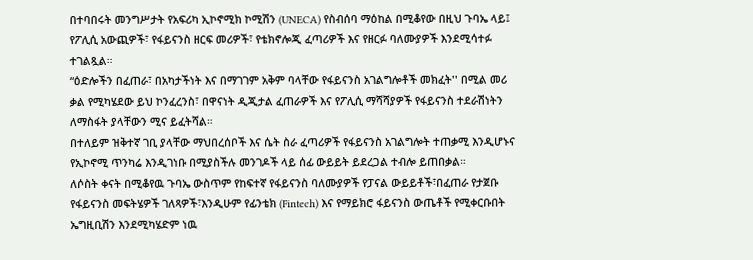በተባበሩት መንግሥታት የአፍሪካ ኢኮኖሚክ ኮሚሽን (UNECA) የስብሰባ ማዕከል በሚቆየው በዚህ ጉባኤ ላይ፤ የፖሊሲ አውጪዎች፣ የፋይናንስ ዘርፍ መሪዎች፣ የቴክኖሎጂ ፈጣሪዎች እና የዘርፉ ባለሙያዎች እንደሚሳተፉ ተገልጿል።
“ዕድሎችን በፈጠራ፣ በአካታችነት እና በማገገም አቅም ባላቸው የፋይናንስ አገልግሎቶች መክፈት'' በሚል መሪ ቃል የሚካሄደው ይህ ኮንፈረንስ፣ በዋናነት ዲጂታል ፈጠራዎች እና የፖሊሲ ማሻሻያዎች የፋይናንስ ተደራሽነትን ለማስፋት ያላቸውን ሚና ይፈትሻል።
በተለይም ዝቅተኛ ገቢ ያላቸው ማህበረሰቦች እና ሴት ስራ ፈጣሪዎች የፋይናንስ አገልግሎት ተጠቃሚ እንዲሆኑና የኢኮኖሚ ጥንካሬ እንዲገነቡ በሚያስችሉ መንገዶች ላይ ሰፊ ውይይት ይደረጋል ተብሎ ይጠበቃል።
ለሶስት ቀናት በሚቆየዉ ጉባኤ ውስጥም የከፍተኛ የፋይናንስ ባለሙያዎች የፓናል ውይይቶች፣በፈጠራ የታጀቡ የፋይናንስ መፍትሄዎች ገለጻዎች፣እንዲሁም የፊንቴክ (Fintech) እና የማይክሮ ፋይናንስ ውጤቶች የሚቀርቡበት ኤግዚቢሽን እንደሚካሄድም ነዉ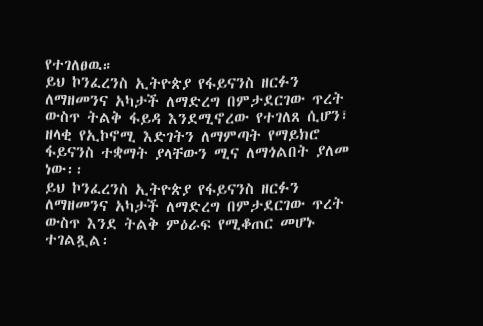የተገለፀዉ።
ይህ ኮንፈረንስ ኢትዮጵያ የፋይናንስ ዘርፉን ለማዘመንና አካታች ለማድረግ በምታደርገው ጥረት ውስጥ ትልቅ ፋይዳ እንደሚኖረው የተገለጸ ሲሆን፣ ዘላቂ የኢኮኖሚ እድገትን ለማምጣት የማይክሮ ፋይናንስ ተቋማት ያላቸውን ሚና ለማጎልበት ያለመ ነው፡፡
ይህ ኮንፈረንስ ኢትዮጵያ የፋይናንስ ዘርፉን ለማዘመንና አካታች ለማድረግ በምታደርገው ጥረት ውስጥ እንደ ትልቅ ምዕራፍ የሚቆጠር መሆኑ ተገልጿል፡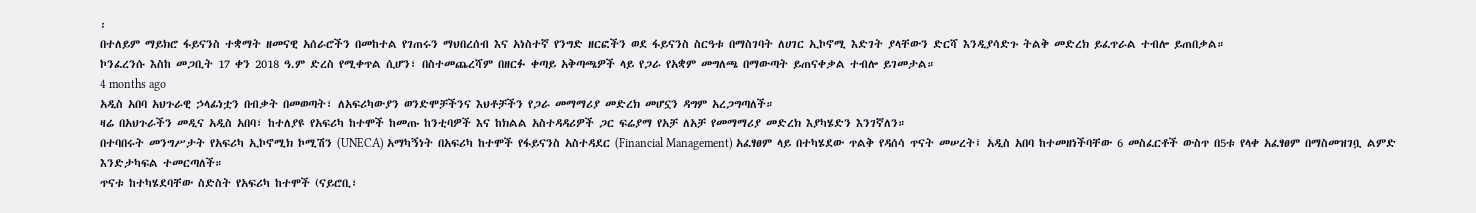፡
በተለይም ማይክሮ ፋይናንስ ተቋማት ዘመናዊ አሰራሮችን በመከተል የገጠሩን ማህበረሰብ እና አነስተኛ የንግድ ዘርፎችን ወደ ፋይናንስ ስርዓቱ በማስገባት ለሀገር ኢኮኖሚ እድገት ያላቸውን ድርሻ እንዲያሳድጉ ትልቅ መድረክ ይፈጥራል ተብሎ ይጠበቃል።
ኮንፈረንሱ እስከ መጋቢት 17 ቀን 2018 ዓ.ም ድረስ የሚቀጥል ሲሆን፣ በስተመጨረሻም በዘርፉ ቀጣይ አቅጣጫዎች ላይ የጋራ የአቋም መግለጫ በማውጣት ይጠናቀቃል ተብሎ ይገመታል።
4 months ago
አዲስ አበባ አህጉራዊ ኃላፊነቷን በብቃት በመወጣት፣ ለአፍሪካውያን ወንድሞቻችንና እህቶቻችን የጋራ መማማሪያ መድረክ መሆኗን ዳግም አረጋግጣለች።
ዛሬ በአህጉራችን መዲና አዲስ አበባ፣ ከተለያዩ የአፍሪካ ከተሞች ከመጡ ከንቲባዎች እና ከክልል አስተዳዳሪዎች ጋር ፍሬያማ የአቻ ለአቻ የመማማሪያ መድረክ እያካሄድን እንገኛለን።
በተባበሩት መንግሥታት የአፍሪካ ኢኮኖሚክ ኮሚሽን (UNECA) አማካኝነት በአፍሪካ ከተሞች የፋይናንስ አስተዳደር (Financial Management) አፈፃፀም ላይ በተካሄደው ጥልቅ የዳሰሳ ጥናት መሠረት፤ አዲስ አበባ ከተመዘነችባቸው 6 መስፈርቶች ውስጥ በ5ቱ የላቀ አፈፃፀም በማስመዝገቧ ልምድ እንድታካፍል ተመርጣለች።
ጥናቱ ከተካሄደባቸው ስድስት የአፍሪካ ከተሞች (ናይሮቢ፣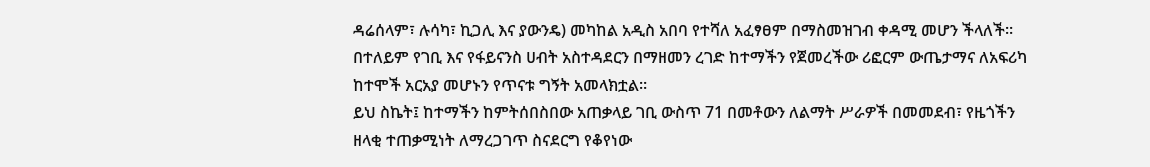ዳሬሰላም፣ ሉሳካ፣ ኪጋሊ እና ያውንዴ) መካከል አዲስ አበባ የተሻለ አፈፃፀም በማስመዝገብ ቀዳሚ መሆን ችላለች። በተለይም የገቢ እና የፋይናንስ ሀብት አስተዳደርን በማዘመን ረገድ ከተማችን የጀመረችው ሪፎርም ውጤታማና ለአፍሪካ ከተሞች አርአያ መሆኑን የጥናቱ ግኝት አመላክቷል።
ይህ ስኬት፤ ከተማችን ከምትሰበስበው አጠቃላይ ገቢ ውስጥ 71 በመቶውን ለልማት ሥራዎች በመመደብ፣ የዜጎችን ዘላቂ ተጠቃሚነት ለማረጋገጥ ስናደርግ የቆየነው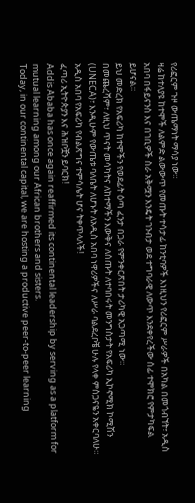የሪፎርም ጉዞ ውጤማነት ማሳያ ነው።
ዛሬ ከተለያዩ ከተሞች ለልምድ ልውውጥ የመጡት ተሳታፊ ከንቲባዎች እነዚህን የሪፎርም ሥራዎች በአካል በመጎብኘት፣ አዲስ አበባ በፋይናንስ እና በገቢዎች ስራ አቅሟን እንዴት ገንብታ ወደ ተግባራዊ ለውጥ እንደቀየረችው ሰፊ ተሞክሮ የምታካፍል ይሆናል።
ይህ መድረክ የአፍሪካ ከተሞችን የወደፊት ዕጣ ፈንታ በጋራ የምንቀርጽበት ታሪካዊ አጋጣሚ ነው።
በመጨረሻም፣ ለዚህ ጥናት መሳካትና ለከተማችን እውቅና ለሰጡት ለተባበሩት መንግስታት የአፍሪካ ኢኮኖሚክ ኮሚሽን (UNECA)፣ እንዲሁም የውጤቱ ባለቤት ለሆኑት ለአዲስ አበባ ነዋሪዎችና ለሥራ ባልደረቦቼ ሁሉ የላቀ ምስጋናዬን አቀርባለሁ።
አዲስ አበባ የአፍሪካ የብልጽግና ተምሳሌት ሆና ትቀጥላለች!
ፈጣሪ ኢትዮጵያን እና ሕዝቦቿን ይባርክ!
Addis Ababa has once again reaffirmed its continental leadership by serving as a platform for mutual learning among our African brothers and sisters.
Today, in our continental capital, we are hosting a productive peer-to-peer learning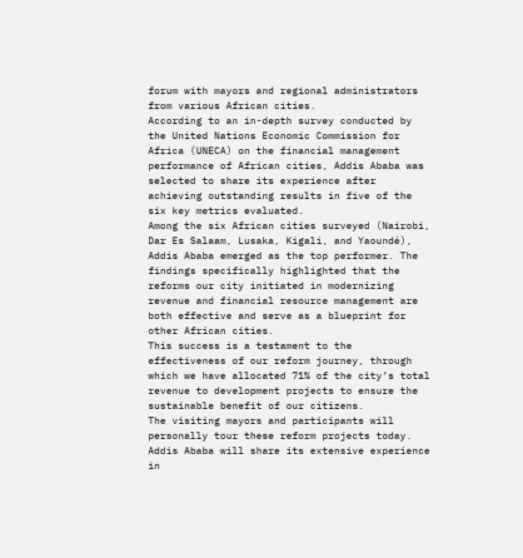forum with mayors and regional administrators from various African cities.
According to an in-depth survey conducted by the United Nations Economic Commission for Africa (UNECA) on the financial management performance of African cities, Addis Ababa was selected to share its experience after achieving outstanding results in five of the six key metrics evaluated.
Among the six African cities surveyed (Nairobi, Dar Es Salaam, Lusaka, Kigali, and Yaoundé), Addis Ababa emerged as the top performer. The findings specifically highlighted that the reforms our city initiated in modernizing revenue and financial resource management are both effective and serve as a blueprint for other African cities.
This success is a testament to the effectiveness of our reform journey, through which we have allocated 71% of the city’s total revenue to development projects to ensure the sustainable benefit of our citizens.
The visiting mayors and participants will personally tour these reform projects today. Addis Ababa will share its extensive experience in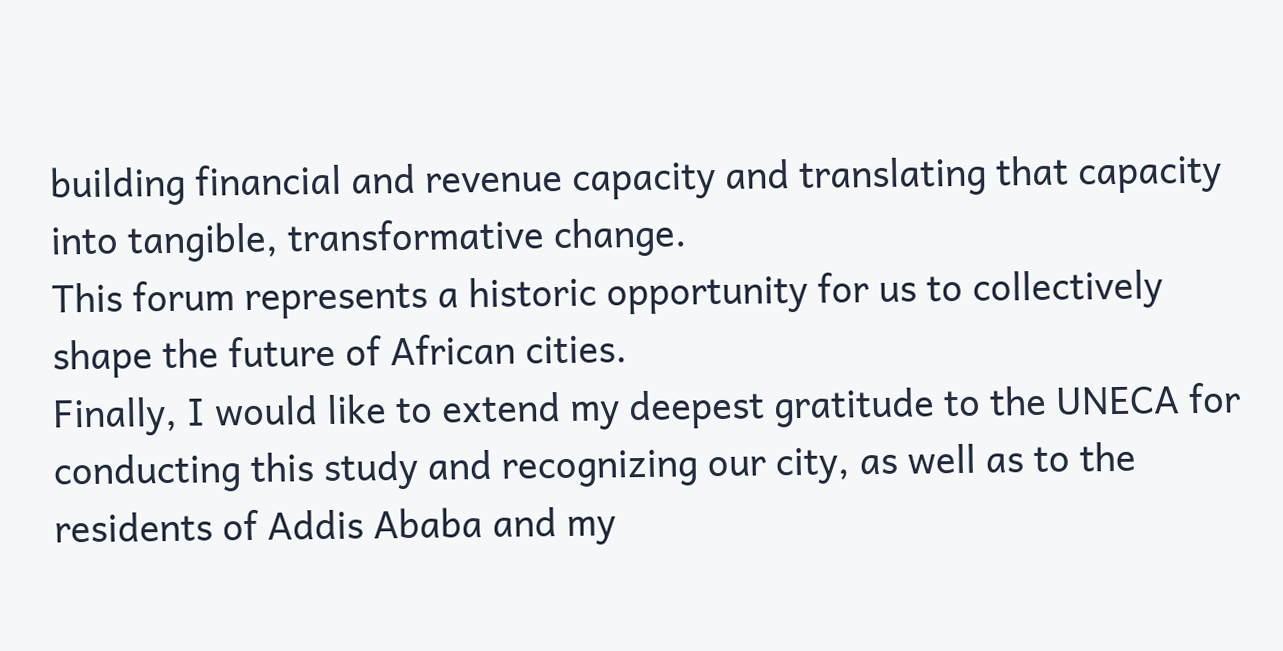building financial and revenue capacity and translating that capacity into tangible, transformative change.
This forum represents a historic opportunity for us to collectively shape the future of African cities.
Finally, I would like to extend my deepest gratitude to the UNECA for conducting this study and recognizing our city, as well as to the residents of Addis Ababa and my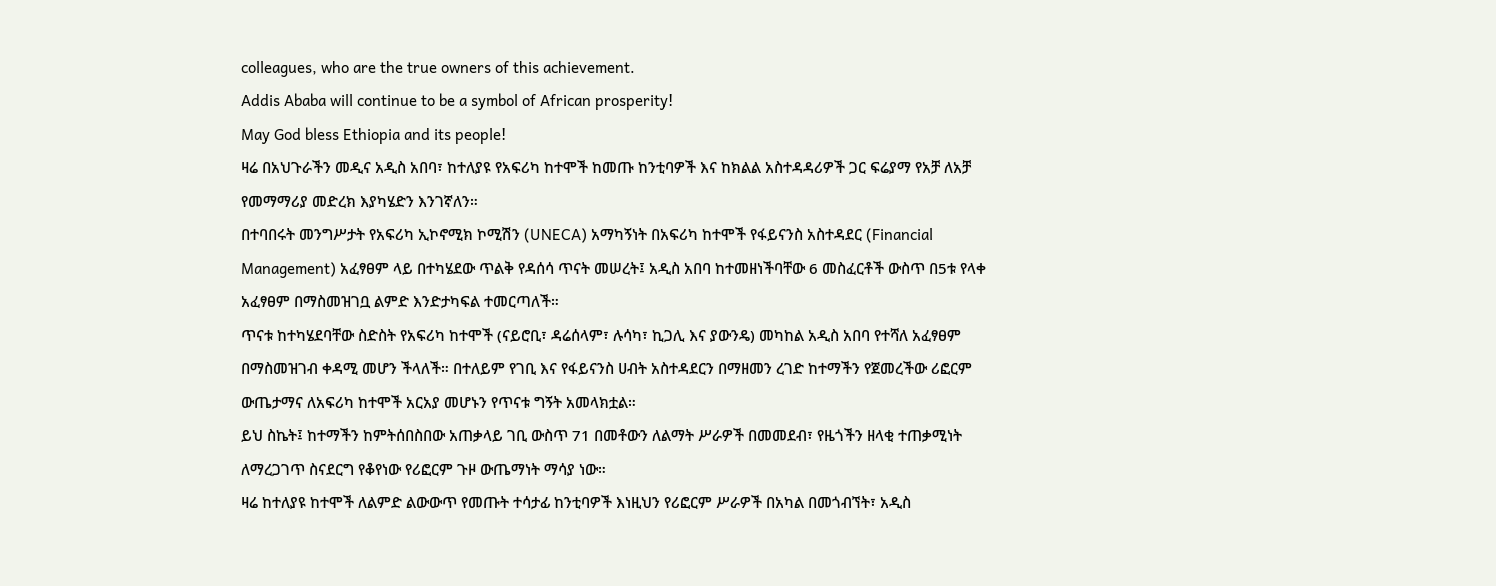colleagues, who are the true owners of this achievement.
Addis Ababa will continue to be a symbol of African prosperity!
May God bless Ethiopia and its people!
ዛሬ በአህጉራችን መዲና አዲስ አበባ፣ ከተለያዩ የአፍሪካ ከተሞች ከመጡ ከንቲባዎች እና ከክልል አስተዳዳሪዎች ጋር ፍሬያማ የአቻ ለአቻ የመማማሪያ መድረክ እያካሄድን እንገኛለን።
በተባበሩት መንግሥታት የአፍሪካ ኢኮኖሚክ ኮሚሽን (UNECA) አማካኝነት በአፍሪካ ከተሞች የፋይናንስ አስተዳደር (Financial Management) አፈፃፀም ላይ በተካሄደው ጥልቅ የዳሰሳ ጥናት መሠረት፤ አዲስ አበባ ከተመዘነችባቸው 6 መስፈርቶች ውስጥ በ5ቱ የላቀ አፈፃፀም በማስመዝገቧ ልምድ እንድታካፍል ተመርጣለች።
ጥናቱ ከተካሄደባቸው ስድስት የአፍሪካ ከተሞች (ናይሮቢ፣ ዳሬሰላም፣ ሉሳካ፣ ኪጋሊ እና ያውንዴ) መካከል አዲስ አበባ የተሻለ አፈፃፀም በማስመዝገብ ቀዳሚ መሆን ችላለች። በተለይም የገቢ እና የፋይናንስ ሀብት አስተዳደርን በማዘመን ረገድ ከተማችን የጀመረችው ሪፎርም ውጤታማና ለአፍሪካ ከተሞች አርአያ መሆኑን የጥናቱ ግኝት አመላክቷል።
ይህ ስኬት፤ ከተማችን ከምትሰበስበው አጠቃላይ ገቢ ውስጥ 71 በመቶውን ለልማት ሥራዎች በመመደብ፣ የዜጎችን ዘላቂ ተጠቃሚነት ለማረጋገጥ ስናደርግ የቆየነው የሪፎርም ጉዞ ውጤማነት ማሳያ ነው።
ዛሬ ከተለያዩ ከተሞች ለልምድ ልውውጥ የመጡት ተሳታፊ ከንቲባዎች እነዚህን የሪፎርም ሥራዎች በአካል በመጎብኘት፣ አዲስ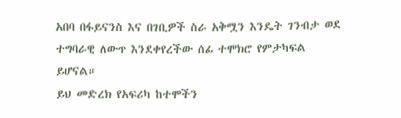አበባ በፋይናንስ እና በገቢዎች ስራ አቅሟን እንዴት ገንብታ ወደ ተግባራዊ ለውጥ እንደቀየረችው ሰፊ ተሞክሮ የምታካፍል ይሆናል።
ይህ መድረክ የአፍሪካ ከተሞችን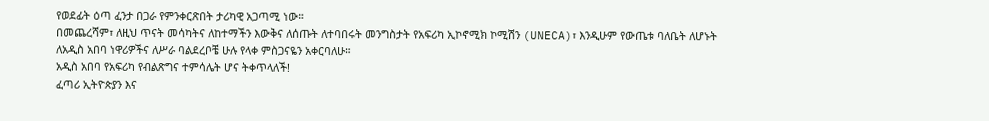የወደፊት ዕጣ ፈንታ በጋራ የምንቀርጽበት ታሪካዊ አጋጣሚ ነው።
በመጨረሻም፣ ለዚህ ጥናት መሳካትና ለከተማችን እውቅና ለሰጡት ለተባበሩት መንግስታት የአፍሪካ ኢኮኖሚክ ኮሚሽን (UNECA)፣ እንዲሁም የውጤቱ ባለቤት ለሆኑት ለአዲስ አበባ ነዋሪዎችና ለሥራ ባልደረቦቼ ሁሉ የላቀ ምስጋናዬን አቀርባለሁ።
አዲስ አበባ የአፍሪካ የብልጽግና ተምሳሌት ሆና ትቀጥላለች!
ፈጣሪ ኢትዮጵያን እና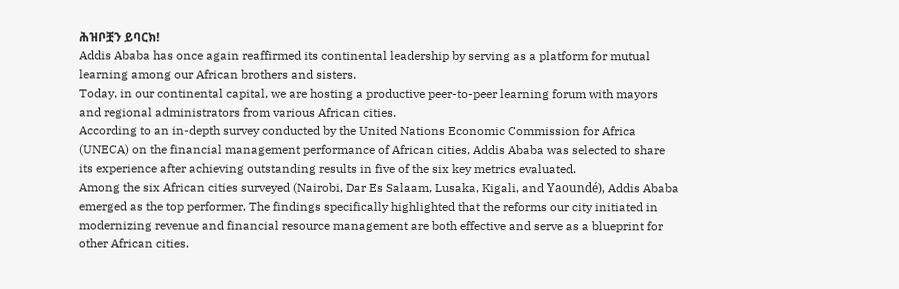ሕዝቦቿን ይባርክ!
Addis Ababa has once again reaffirmed its continental leadership by serving as a platform for mutual learning among our African brothers and sisters.
Today, in our continental capital, we are hosting a productive peer-to-peer learning forum with mayors and regional administrators from various African cities.
According to an in-depth survey conducted by the United Nations Economic Commission for Africa (UNECA) on the financial management performance of African cities, Addis Ababa was selected to share its experience after achieving outstanding results in five of the six key metrics evaluated.
Among the six African cities surveyed (Nairobi, Dar Es Salaam, Lusaka, Kigali, and Yaoundé), Addis Ababa emerged as the top performer. The findings specifically highlighted that the reforms our city initiated in modernizing revenue and financial resource management are both effective and serve as a blueprint for other African cities.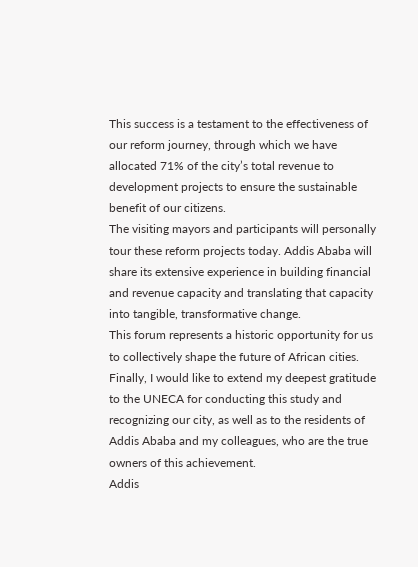This success is a testament to the effectiveness of our reform journey, through which we have allocated 71% of the city’s total revenue to development projects to ensure the sustainable benefit of our citizens.
The visiting mayors and participants will personally tour these reform projects today. Addis Ababa will share its extensive experience in building financial and revenue capacity and translating that capacity into tangible, transformative change.
This forum represents a historic opportunity for us to collectively shape the future of African cities.
Finally, I would like to extend my deepest gratitude to the UNECA for conducting this study and recognizing our city, as well as to the residents of Addis Ababa and my colleagues, who are the true owners of this achievement.
Addis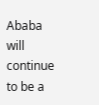Ababa will continue to be a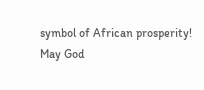symbol of African prosperity!
May God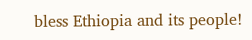bless Ethiopia and its people!